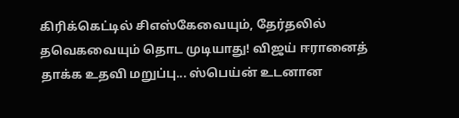கிரிக்கெட்டில் சிஎஸ்கேவையும், தேர்தலில் தவெகவையும் தொட முடியாது! விஜய் ஈரானைத் தாக்க உதவி மறுப்பு... ஸ்பெய்ன் உடனான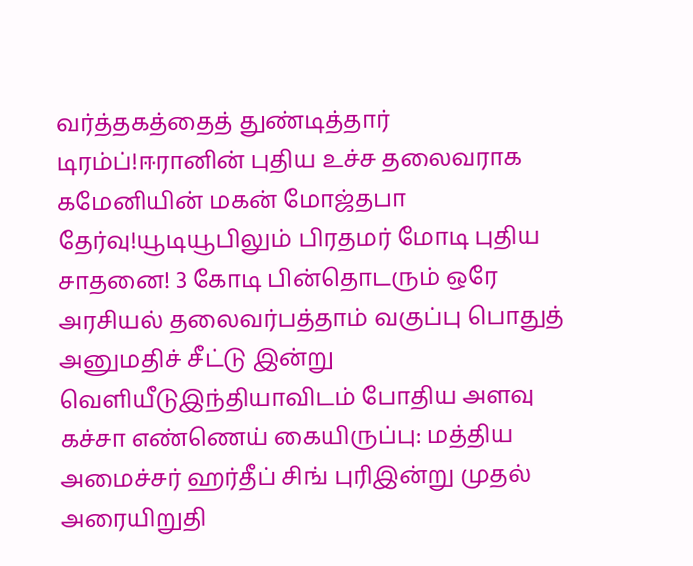வர்த்தகத்தைத் துண்டித்தார் டிரம்ப்!ஈரானின் புதிய உச்ச தலைவராக கமேனியின் மகன் மோஜ்தபா தேர்வு!யூடியூபிலும் பிரதமர் மோடி புதிய சாதனை! 3 கோடி பின்தொடரும் ஒரே அரசியல் தலைவர்பத்தாம் வகுப்பு பொதுத் அனுமதிச் சீட்டு இன்று வெளியீடுஇந்தியாவிடம் போதிய அளவு கச்சா எண்ணெய் கையிருப்பு: மத்திய அமைச்சர் ஹர்தீப் சிங் புரிஇன்று முதல் அரையிறுதி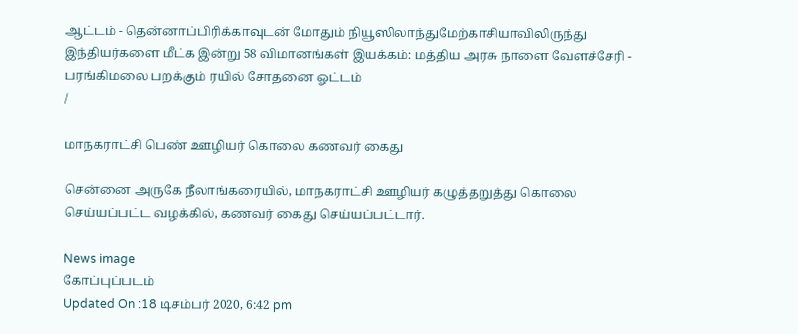ஆட்டம் - தென்னாப்பிரிக்காவுடன் மோதும் நியூஸிலாந்துமேற்காசியாவிலிருந்து இந்தியர்களை மீட்க இன்று 58 விமானங்கள் இயக்கம்: மத்திய அரசு நாளை வேளச்சேரி - பரங்கிமலை பறக்கும் ரயில் சோதனை ஓட்டம்
/

மாநகராட்சி பெண் ஊழியர் கொலை கணவர் கைது

சென்னை அருகே நீலாங்கரையில், மாநகராட்சி ஊழியர் கழுத்தறுத்து கொலை செய்யப்பட்ட வழக்கில், கணவர் கைது செய்யப்பட்டார்.

News image
கோப்புப்படம்
Updated On :18 டிசம்பர் 2020, 6:42 pm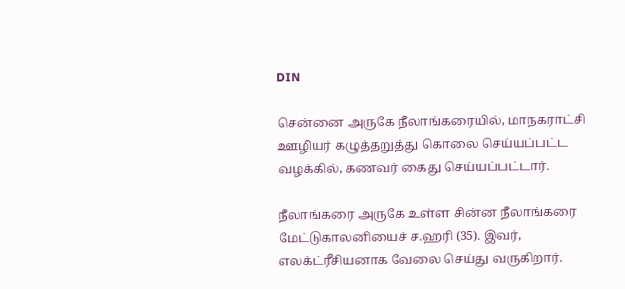DIN

சென்னை அருகே நீலாங்கரையில், மாநகராட்சி ஊழியர் கழுத்தறுத்து கொலை செய்யப்பட்ட வழக்கில், கணவர் கைது செய்யப்பட்டார்.

நீலாங்கரை அருகே உள்ள சின்ன நீலாங்கரை மேட்டுகாலனியைச் ச.ஹரி (35). இவர், எலக்ட்ரீசியனாக வேலை செய்து வருகிறார்.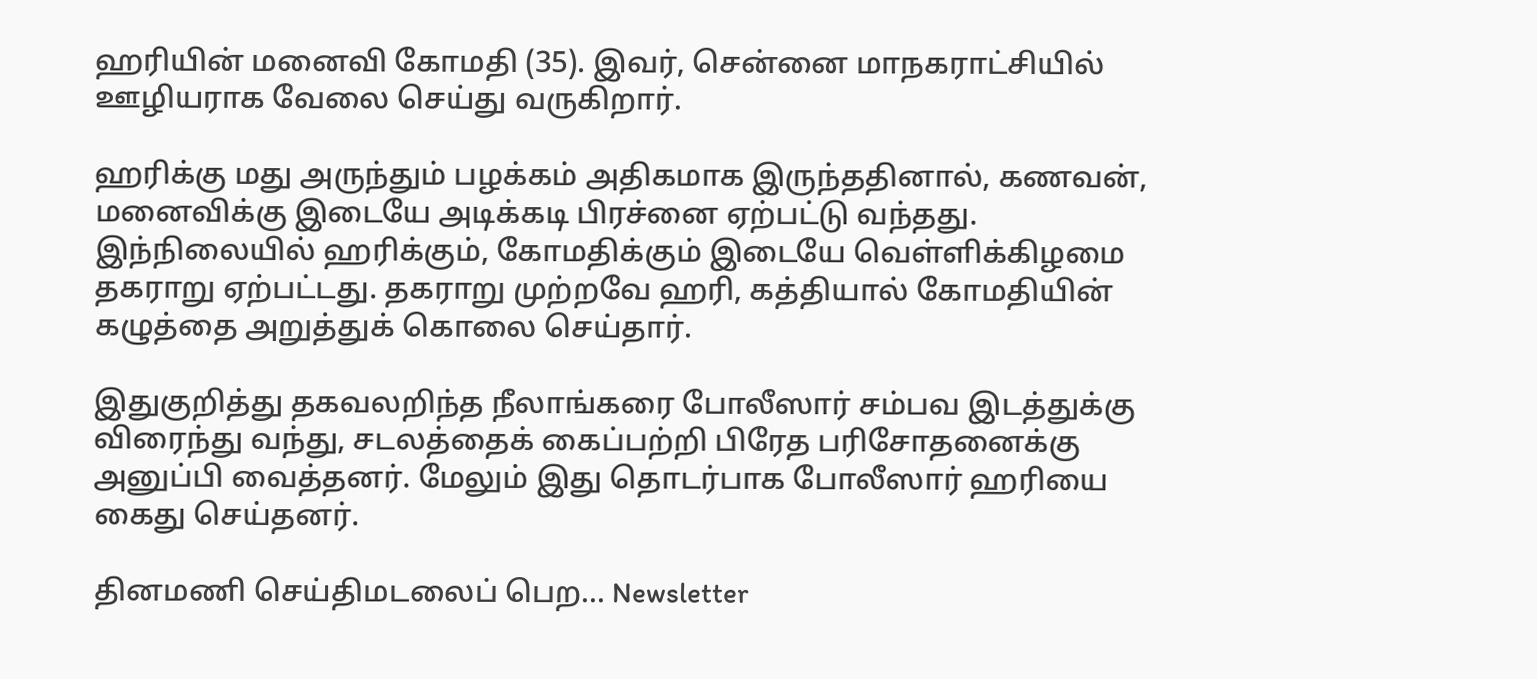ஹரியின் மனைவி கோமதி (35). இவர், சென்னை மாநகராட்சியில் ஊழியராக வேலை செய்து வருகிறார்.

ஹரிக்கு மது அருந்தும் பழக்கம் அதிகமாக இருந்ததினால், கணவன், மனைவிக்கு இடையே அடிக்கடி பிரச்னை ஏற்பட்டு வந்தது. இந்நிலையில் ஹரிக்கும், கோமதிக்கும் இடையே வெள்ளிக்கிழமை தகராறு ஏற்பட்டது. தகராறு முற்றவே ஹரி, கத்தியால் கோமதியின் கழுத்தை அறுத்துக் கொலை செய்தார்.

இதுகுறித்து தகவலறிந்த நீலாங்கரை போலீஸார் சம்பவ இடத்துக்கு விரைந்து வந்து, சடலத்தைக் கைப்பற்றி பிரேத பரிசோதனைக்கு அனுப்பி வைத்தனர். மேலும் இது தொடர்பாக போலீஸார் ஹரியை கைது செய்தனர்.

தினமணி செய்திமடலைப் பெற... Newsletter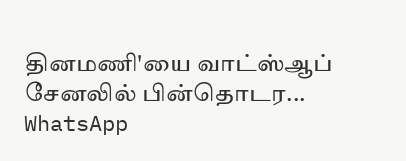தினமணி'யை வாட்ஸ்ஆப் சேனலில் பின்தொடர... WhatsApp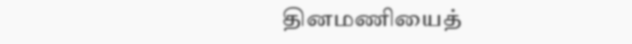தினமணியைத்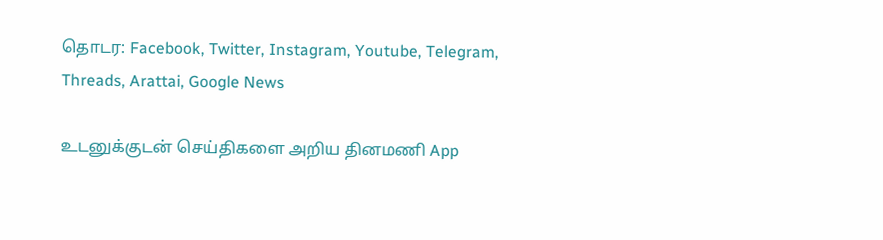தொடர: Facebook, Twitter, Instagram, Youtube, Telegram, Threads, Arattai, Google News

உடனுக்குடன் செய்திகளை அறிய தினமணி App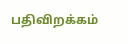பதிவிறக்கம்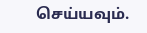செய்யவும்.